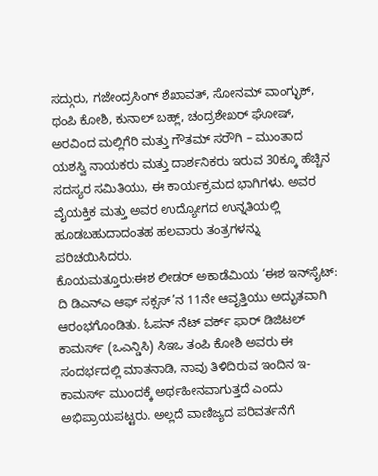ಸದ್ಗುರು, ಗಜೇಂದ್ರಸಿಂಗ್ ಶೆಖಾವತ್, ಸೋನಮ್ ವಾಂಗ್ಛುಕ್, ಥಂಪಿ ಕೋಶಿ, ಕುನಾಲ್ ಬಹ್ಲ್, ಚಂದ್ರಶೇಖರ್ ಘೋಷ್, ಅರವಿಂದ ಮಲ್ಲಿಗೆರಿ ಮತ್ತು ಗೌತಮ್ ಸರೌಗಿ – ಮುಂತಾದ ಯಶಸ್ವಿ ನಾಯಕರು ಮತ್ತು ದಾರ್ಶನಿಕರು ಇರುವ 30ಕ್ಕೂ ಹೆಚ್ಚಿನ ಸದಸ್ಯರ ಸಮಿತಿಯು, ಈ ಕಾರ್ಯಕ್ರಮದ ಭಾಗಿಗಳು. ಅವರ ವೈಯಕ್ತಿಕ ಮತ್ತು ಅವರ ಉದ್ಯೋಗದ ಉನ್ನತಿಯಲ್ಲಿ ಹೂಡಬಹುದಾದಂತಹ ಹಲವಾರು ತಂತ್ರಗಳನ್ನು ಪರಿಚಯಿಸಿದರು.
ಕೊಯಮತ್ತೂರು:ಈಶ ಲೀಡರ್ ಅಕಾಡೆಮಿಯ ‘ಈಶ ಇನ್‍ಸೈಟ್: ದಿ ಡಿಎನ್‍ಎ ಆಫ್ ಸಕ್ಸಸ್’ನ 11ನೇ ಆವೃತ್ತಿಯು ಅದ್ಭುತವಾಗಿ ಆರಂಭಗೊಂಡಿತು. ಓಪನ್ ನೆಟ್ ವರ್ಕ್ ಫಾರ್ ಡಿಜಿಟಲ್ ಕಾಮರ್ಸ್ (ಒಎನ್ಡಿಸಿ) ಸಿಇಒ ತಂಪಿ ಕೋಶಿ ಅವರು ಈ ಸಂದರ್ಭದಲ್ಲಿ ಮಾತನಾಡಿ, ನಾವು ತಿಳಿದಿರುವ ಇಂದಿನ ಇ-ಕಾಮರ್ಸ್ ಮುಂದಕ್ಕೆ ಅರ್ಥಹೀನವಾಗುತ್ತದೆ ಎಂದು ಅಭಿಪ್ರಾಯಪಟ್ಟರು. ಅಲ್ಲದೆ ವಾಣಿಜ್ಯದ ಪರಿವರ್ತನೆಗೆ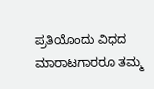ಪ್ರತಿಯೊಂದು ವಿಧದ ಮಾರಾಟಗಾರರೂ ತಮ್ಮ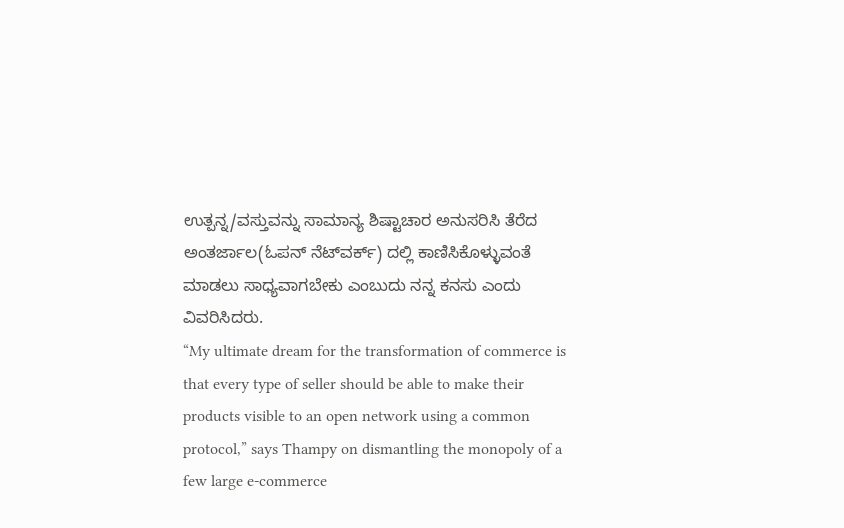ಉತ್ಪನ್ನ/ವಸ್ತುವನ್ನು ಸಾಮಾನ್ಯ ಶಿಷ್ಟಾಚಾರ ಅನುಸರಿಸಿ ತೆರೆದ ಅಂತರ್ಜಾಲ(ಓಪನ್ ನೆಟ್‍ವರ್ಕ್) ದಲ್ಲಿ ಕಾಣಿಸಿಕೊಳ್ಳುವಂತೆ ಮಾಡಲು ಸಾಧ್ಯವಾಗಬೇಕು ಎಂಬುದು ನನ್ನ ಕನಸು ಎಂದು ವಿವರಿಸಿದರು.
“My ultimate dream for the transformation of commerce is that every type of seller should be able to make their products visible to an open network using a common protocol,” says Thampy on dismantling the monopoly of a few large e-commerce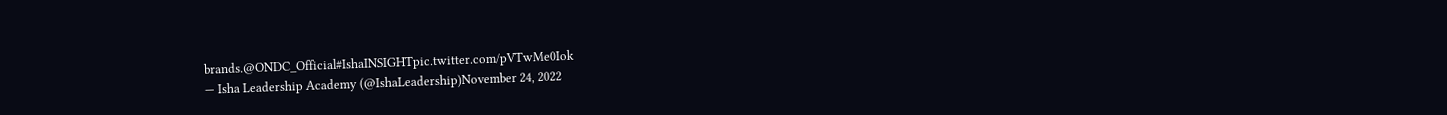brands.@ONDC_Official#IshaINSIGHTpic.twitter.com/pVTwMe0Iok
— Isha Leadership Academy (@IshaLeadership)November 24, 2022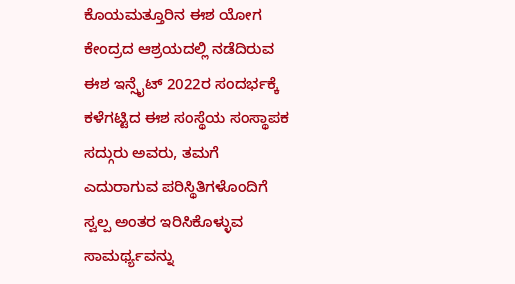ಕೊಯಮತ್ತೂರಿನ ಈಶ ಯೋಗ ಕೇಂದ್ರದ ಆಶ್ರಯದಲ್ಲಿ ನಡೆದಿರುವ ಈಶ ಇನ್ಸೈಟ್ 2022ರ ಸಂದರ್ಭಕ್ಕೆ ಕಳೆಗಟ್ಟಿದ ಈಶ ಸಂಸ್ಥೆಯ ಸಂಸ್ಥಾಪಕ ಸದ್ಗುರು ಅವರು, ತಮಗೆ ಎದುರಾಗುವ ಪರಿಸ್ಥಿತಿಗಳೊಂದಿಗೆ ಸ್ವಲ್ಪ ಅಂತರ ಇರಿಸಿಕೊಳ್ಳುವ ಸಾಮರ್ಥ್ಯವನ್ನು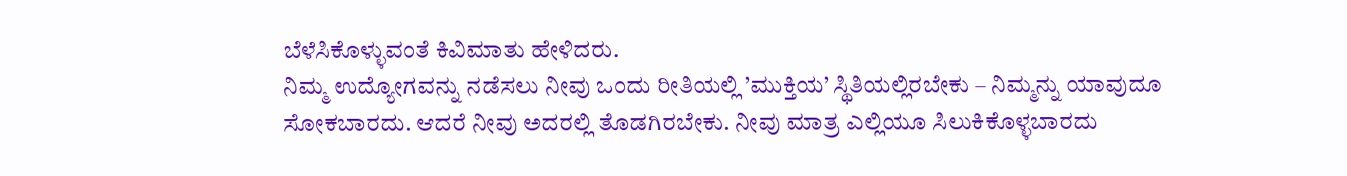ಬೆಳೆಸಿಕೊಳ್ಳುವಂತೆ ಕಿವಿಮಾತು ಹೇಳಿದರು.
ನಿಮ್ಮ ಉದ್ಯೋಗವನ್ನು ನಡೆಸಲು ನೀವು ಒಂದು ರೀತಿಯಲ್ಲಿ ’ಮುಕ್ತಿಯ’ ಸ್ಥಿತಿಯಲ್ಲಿರಬೇಕು – ನಿಮ್ಮನ್ನು ಯಾವುದೂ ಸೋಕಬಾರದು. ಆದರೆ ನೀವು ಅದರಲ್ಲಿ ತೊಡಗಿರಬೇಕು. ನೀವು ಮಾತ್ರ ಎಲ್ಲಿಯೂ ಸಿಲುಕಿಕೊಳ್ಳಬಾರದು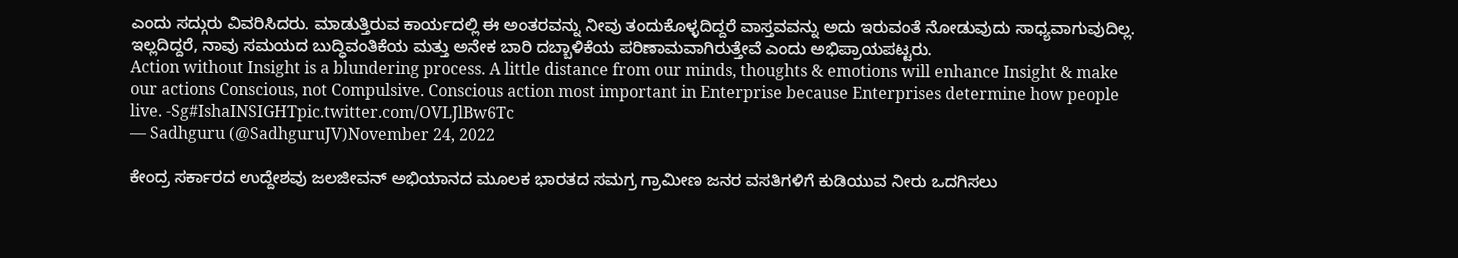ಎಂದು ಸದ್ಗುರು ವಿವರಿಸಿದರು. ಮಾಡುತ್ತಿರುವ ಕಾರ್ಯದಲ್ಲಿ ಈ ಅಂತರವನ್ನು ನೀವು ತಂದುಕೊಳ್ಳದಿದ್ದರೆ ವಾಸ್ತವವನ್ನು ಅದು ಇರುವಂತೆ ನೋಡುವುದು ಸಾಧ್ಯವಾಗುವುದಿಲ್ಲ. ಇಲ್ಲದಿದ್ದರೆ, ನಾವು ಸಮಯದ ಬುದ್ಧಿವಂತಿಕೆಯ ಮತ್ತು ಅನೇಕ ಬಾರಿ ದಬ್ಬಾಳಿಕೆಯ ಪರಿಣಾಮವಾಗಿರುತ್ತೇವೆ ಎಂದು ಅಭಿಪ್ರಾಯಪಟ್ಟರು.
Action without Insight is a blundering process. A little distance from our minds, thoughts & emotions will enhance Insight & make our actions Conscious, not Compulsive. Conscious action most important in Enterprise because Enterprises determine how people live. -Sg#IshaINSIGHTpic.twitter.com/OVLJlBw6Tc
— Sadhguru (@SadhguruJV)November 24, 2022

ಕೇಂದ್ರ ಸರ್ಕಾರದ ಉದ್ದೇಶವು ಜಲಜೀವನ್ ಅಭಿಯಾನದ ಮೂಲಕ ಭಾರತದ ಸಮಗ್ರ ಗ್ರಾಮೀಣ ಜನರ ವಸತಿಗಳಿಗೆ ಕುಡಿಯುವ ನೀರು ಒದಗಿಸಲು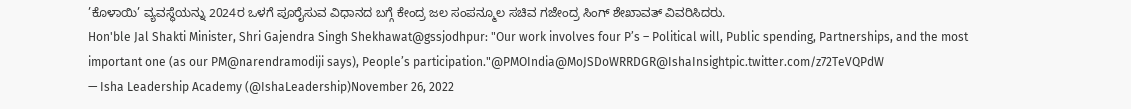’ಕೊಳಾಯಿ’ ವ್ಯವಸ್ಥೆಯನ್ನು 2024ರ ಒಳಗೆ ಪೂರೈಸುವ ವಿಧಾನದ ಬಗ್ಗೆ ಕೇಂದ್ರ ಜಲ ಸಂಪನ್ಮೂಲ ಸಚಿವ ಗಜೇಂದ್ರ ಸಿಂಗ್ ಶೇಖಾವತ್ ವಿವರಿಸಿದರು.
Hon'ble Jal Shakti Minister, Shri Gajendra Singh Shekhawat@gssjodhpur: "Our work involves four P’s – Political will, Public spending, Partnerships, and the most important one (as our PM@narendramodiji says), People’s participation."@PMOIndia@MoJSDoWRRDGR@IshaInsightpic.twitter.com/z72TeVQPdW
— Isha Leadership Academy (@IshaLeadership)November 26, 2022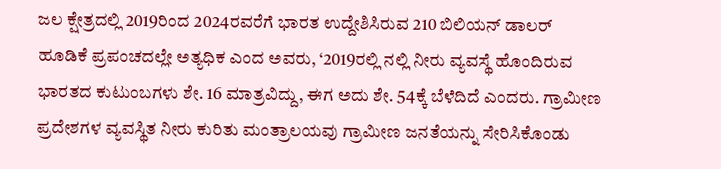ಜಲ ಕ್ಷೇತ್ರದಲ್ಲಿ 2019ರಿಂದ 2024ರವರೆಗೆ ಭಾರತ ಉದ್ದೇಶಿಸಿರುವ 210 ಬಿಲಿಯನ್ ಡಾಲರ್ ಹೂಡಿಕೆ ಪ್ರಪಂಚದಲ್ಲೇ ಅತ್ಯಧಿಕ ಎಂದ ಅವರು, ‘2019ರಲ್ಲಿ ನಲ್ಲಿ ನೀರು ವ್ಯವಸ್ಥೆ ಹೊಂದಿರುವ ಭಾರತದ ಕುಟುಂಬಗಳು ಶೇ. 16 ಮಾತ್ರವಿದ್ದು, ಈಗ ಅದು ಶೇ. 54ಕ್ಕೆ ಬೆಳೆದಿದೆ ಎಂದರು. ಗ್ರಾಮೀಣ ಪ್ರದೇಶಗಳ ವ್ಯವಸ್ಥಿತ ನೀರು ಕುರಿತು ಮಂತ್ರಾಲಯವು ಗ್ರಾಮೀಣ ಜನತೆಯನ್ನು ಸೇರಿಸಿಕೊಂಡು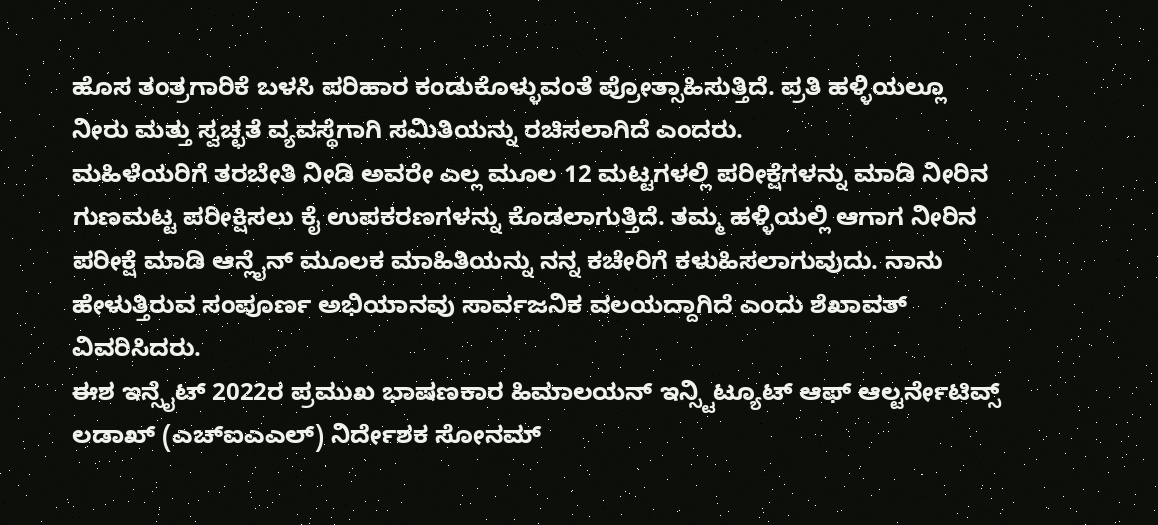ಹೊಸ ತಂತ್ರಗಾರಿಕೆ ಬಳಸಿ ಪರಿಹಾರ ಕಂಡುಕೊಳ್ಳುವಂತೆ ಪ್ರೋತ್ಸಾಹಿಸುತ್ತಿದೆ. ಪ್ರತಿ ಹಳ್ಳಿಯಲ್ಲೂ ನೀರು ಮತ್ತು ಸ್ವಚ್ಛತೆ ವ್ಯವಸ್ಥೆಗಾಗಿ ಸಮಿತಿಯನ್ನು ರಚಿಸಲಾಗಿದೆ ಎಂದರು.
ಮಹಿಳೆಯರಿಗೆ ತರಬೇತಿ ನೀಡಿ ಅವರೇ ಎಲ್ಲ ಮೂಲ 12 ಮಟ್ಟಗಳಲ್ಲಿ ಪರೀಕ್ಷೆಗಳನ್ನು ಮಾಡಿ ನೀರಿನ ಗುಣಮಟ್ಟ ಪರೀಕ್ಷಿಸಲು ಕೈ ಉಪಕರಣಗಳನ್ನು ಕೊಡಲಾಗುತ್ತಿದೆ. ತಮ್ಮ ಹಳ್ಳಿಯಲ್ಲಿ ಆಗಾಗ ನೀರಿನ ಪರೀಕ್ಷೆ ಮಾಡಿ ಆನ್ಲೈನ್ ಮೂಲಕ ಮಾಹಿತಿಯನ್ನು ನನ್ನ ಕಚೇರಿಗೆ ಕಳುಹಿಸಲಾಗುವುದು. ನಾನು ಹೇಳುತ್ತಿರುವ ಸಂಪೂರ್ಣ ಅಭಿಯಾನವು ಸಾರ್ವಜನಿಕ ವಲಯದ್ದಾಗಿದೆ ಎಂದು ಶೆಖಾವತ್ ವಿವರಿಸಿದರು.
ಈಶ ಇನ್ಸೈಟ್ 2022ರ ಪ್ರಮುಖ ಭಾಷಣಕಾರ ಹಿಮಾಲಯನ್ ಇನ್ಸ್ಟಿಟ್ಯೂಟ್ ಆಫ್ ಆಲ್ಟರ್ನೇಟಿವ್ಸ್ ಲಡಾಖ್ (ಎಚ್ಐಎಎಲ್) ನಿರ್ದೇಶಕ ಸೋನಮ್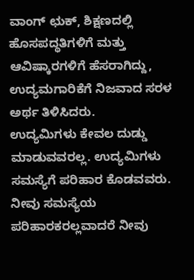ವಾಂಗ್ ಛುಕ್, ಶಿಕ್ಷಣದಲ್ಲಿ ಹೊಸಪದ್ಧತಿಗಳಿಗೆ ಮತ್ತು ಆವಿಷ್ಕಾರಗಳಿಗೆ ಹೆಸರಾಗಿದ್ದು, ಉದ್ಯಮಗಾರಿಕೆಗೆ ನಿಜವಾದ ಸರಳ ಅರ್ಥ ತಿಳಿಸಿದರು.
ಉದ್ಯಮಿಗಳು ಕೇವಲ ದುಡ್ಡು ಮಾಡುವವರಲ್ಲ. ಉದ್ಯಮಿಗಳು ಸಮಸ್ಯೆಗೆ ಪರಿಹಾರ ಕೊಡವವರು. ನೀವು ಸಮಸ್ಯೆಯ ಪರಿಹಾರಕರಲ್ಲವಾದರೆ ನೀವು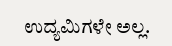ಉದ್ಯಮಿಗಳೇ ಅಲ್ಲ.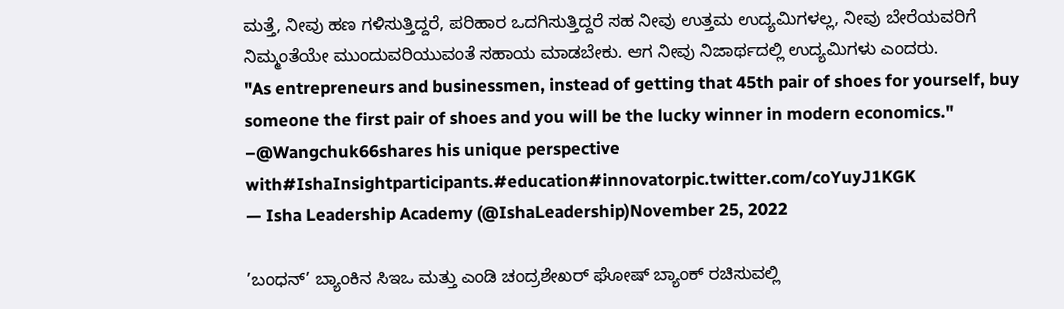ಮತ್ತೆ, ನೀವು ಹಣ ಗಳಿಸುತ್ತಿದ್ದರೆ, ಪರಿಹಾರ ಒದಗಿಸುತ್ತಿದ್ದರೆ ಸಹ ನೀವು ಉತ್ತಮ ಉದ್ಯಮಿಗಳಲ್ಲ, ನೀವು ಬೇರೆಯವರಿಗೆ ನಿಮ್ಮಂತೆಯೇ ಮುಂದುವರಿಯುವಂತೆ ಸಹಾಯ ಮಾಡಬೇಕು. ಆಗ ನೀವು ನಿಜಾರ್ಥದಲ್ಲಿ ಉದ್ಯಮಿಗಳು ಎಂದರು.
"As entrepreneurs and businessmen, instead of getting that 45th pair of shoes for yourself, buy someone the first pair of shoes and you will be the lucky winner in modern economics." –@Wangchuk66shares his unique perspective with#IshaInsightparticipants.#education#innovatorpic.twitter.com/coYuyJ1KGK
— Isha Leadership Academy (@IshaLeadership)November 25, 2022

’ಬಂಧನ್’ ಬ್ಯಾಂಕಿನ ಸಿಇಒ ಮತ್ತು ಎಂಡಿ ಚಂದ್ರಶೇಖರ್ ಘೋಷ್ ಬ್ಯಾಂಕ್ ರಚಿಸುವಲ್ಲಿ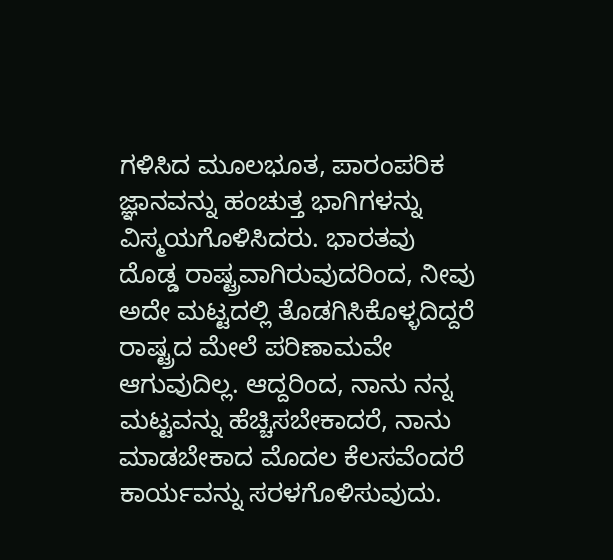ಗಳಿಸಿದ ಮೂಲಭೂತ, ಪಾರಂಪರಿಕ ಜ್ಞಾನವನ್ನು ಹಂಚುತ್ತ ಭಾಗಿಗಳನ್ನು ವಿಸ್ಮಯಗೊಳಿಸಿದರು. ಭಾರತವು ದೊಡ್ಡ ರಾಷ್ಟ್ರವಾಗಿರುವುದರಿಂದ, ನೀವು ಅದೇ ಮಟ್ಟದಲ್ಲಿ ತೊಡಗಿಸಿಕೊಳ್ಳದಿದ್ದರೆ ರಾಷ್ಟ್ರದ ಮೇಲೆ ಪರಿಣಾಮವೇ ಆಗುವುದಿಲ್ಲ. ಆದ್ದರಿಂದ, ನಾನು ನನ್ನ ಮಟ್ಟವನ್ನು ಹೆಚ್ಚಿಸಬೇಕಾದರೆ, ನಾನು ಮಾಡಬೇಕಾದ ಮೊದಲ ಕೆಲಸವೆಂದರೆ ಕಾರ್ಯವನ್ನು ಸರಳಗೊಳಿಸುವುದು.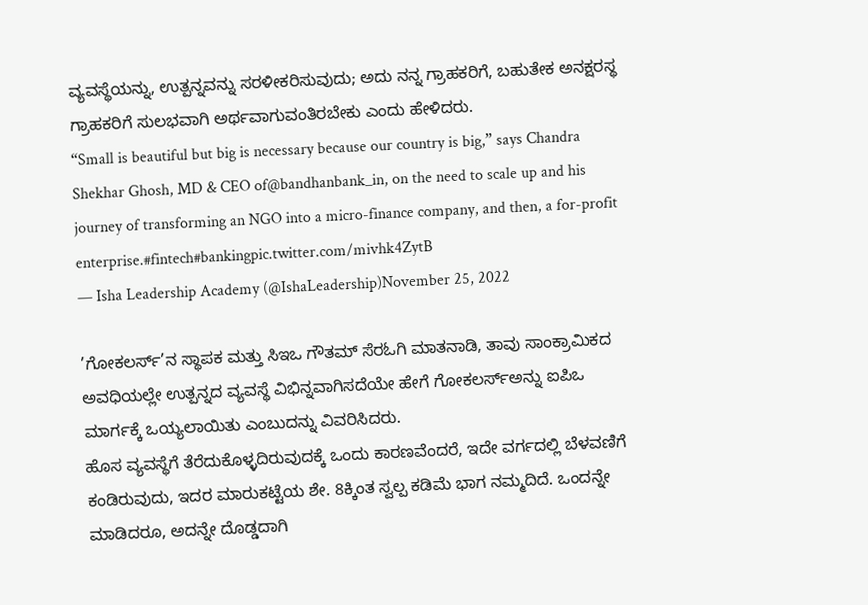ವ್ಯವಸ್ಥೆಯನ್ನು, ಉತ್ಪನ್ನವನ್ನು ಸರಳೀಕರಿಸುವುದು; ಅದು ನನ್ನ ಗ್ರಾಹಕರಿಗೆ, ಬಹುತೇಕ ಅನಕ್ಷರಸ್ಥ ಗ್ರಾಹಕರಿಗೆ ಸುಲಭವಾಗಿ ಅರ್ಥವಾಗುವಂತಿರಬೇಕು ಎಂದು ಹೇಳಿದರು.
“Small is beautiful but big is necessary because our country is big,” says Chandra Shekhar Ghosh, MD & CEO of@bandhanbank_in, on the need to scale up and his journey of transforming an NGO into a micro-finance company, and then, a for-profit enterprise.#fintech#bankingpic.twitter.com/mivhk4ZytB
— Isha Leadership Academy (@IshaLeadership)November 25, 2022

’ಗೋಕಲರ್ಸ್’ನ ಸ್ಥಾಪಕ ಮತ್ತು ಸಿಇಒ ಗೌತಮ್ ಸೆರಓಗಿ ಮಾತನಾಡಿ, ತಾವು ಸಾಂಕ್ರಾಮಿಕದ ಅವಧಿಯಲ್ಲೇ ಉತ್ಪನ್ನದ ವ್ಯವಸ್ಥೆ ವಿಭಿನ್ನವಾಗಿಸದೆಯೇ ಹೇಗೆ ಗೋಕಲರ್ಸ್ಅನ್ನು ಐಪಿಒ ಮಾರ್ಗಕ್ಕೆ ಒಯ್ಯಲಾಯಿತು ಎಂಬುದನ್ನು ವಿವರಿಸಿದರು.
ಹೊಸ ವ್ಯವಸ್ಥೆಗೆ ತೆರೆದುಕೊಳ್ಳದಿರುವುದಕ್ಕೆ ಒಂದು ಕಾರಣವೆಂದರೆ, ಇದೇ ವರ್ಗದಲ್ಲಿ ಬೆಳವಣಿಗೆ ಕಂಡಿರುವುದು, ಇದರ ಮಾರುಕಟ್ಟೆಯ ಶೇ. 8ಕ್ಕಿಂತ ಸ್ವಲ್ಪ ಕಡಿಮೆ ಭಾಗ ನಮ್ಮದಿದೆ. ಒಂದನ್ನೇ ಮಾಡಿದರೂ, ಅದನ್ನೇ ದೊಡ್ಡದಾಗಿ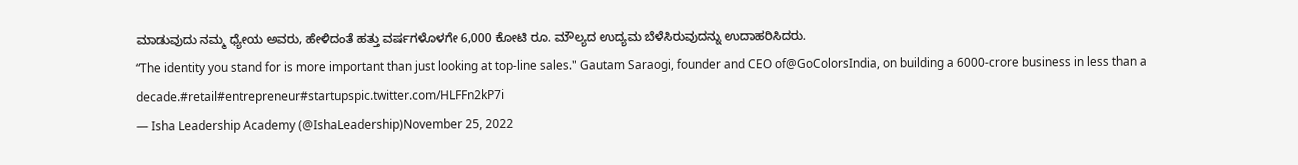ಮಾಡುವುದು ನಮ್ಮ ಧ್ಯೇಯ ಅವರು, ಹೇಳಿದಂತೆ ಹತ್ತು ವರ್ಷಗಳೊಳಗೇ 6,000 ಕೋಟಿ ರೂ. ಮೌಲ್ಯದ ಉದ್ಯಮ ಬೆಳೆಸಿರುವುದನ್ನು ಉದಾಹರಿಸಿದರು.
“The identity you stand for is more important than just looking at top-line sales." Gautam Saraogi, founder and CEO of@GoColorsIndia, on building a 6000-crore business in less than a decade.#retail#entrepreneur#startupspic.twitter.com/HLFFn2kP7i
— Isha Leadership Academy (@IshaLeadership)November 25, 2022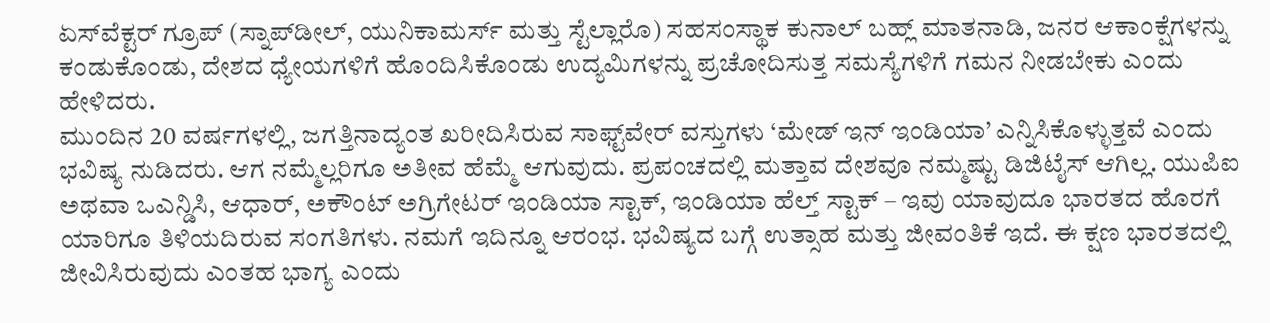ಏಸ್‌ವೆಕ್ಟರ್ ಗ್ರೂಪ್ (ಸ್ನಾಪ್‌ಡೀಲ್, ಯುನಿಕಾಮರ್ಸ್ ಮತ್ತು ಸ್ಟೆಲ್ಲಾರೊ) ಸಹಸಂಸ್ಥಾಕ ಕುನಾಲ್ ಬಹ್ಲ್ ಮಾತನಾಡಿ, ಜನರ ಆಕಾಂಕ್ಷೆಗಳನ್ನು ಕಂಡುಕೊಂಡು, ದೇಶದ ಧ್ಯೇಯಗಳಿಗೆ ಹೊಂದಿಸಿಕೊಂಡು ಉದ್ಯಮಿಗಳನ್ನು ಪ್ರಚೋದಿಸುತ್ತ ಸಮಸ್ಯೆಗಳಿಗೆ ಗಮನ ನೀಡಬೇಕು ಎಂದು ಹೇಳಿದರು.
ಮುಂದಿನ 20 ವರ್ಷಗಳಲ್ಲಿ, ಜಗತ್ತಿನಾದ್ಯಂತ ಖರೀದಿಸಿರುವ ಸಾಫ್ಟ್‌ವೇರ್ ವಸ್ತುಗಳು ‘ಮೇಡ್ ಇನ್ ಇಂಡಿಯಾ’ ಎನ್ನಿಸಿಕೊಳ್ಳುತ್ತವೆ ಎಂದು ಭವಿಷ್ಯ ನುಡಿದರು. ಆಗ ನಮ್ಮೆಲ್ಲರಿಗೂ ಅತೀವ ಹೆಮ್ಮೆ ಆಗುವುದು. ಪ್ರಪಂಚದಲ್ಲಿ ಮತ್ತಾವ ದೇಶವೂ ನಮ್ಮಷ್ಟು ಡಿಜಿಟೈಸ್ ಆಗಿಲ್ಲ. ಯುಪಿಐ ಅಥವಾ ಒಎನ್ಡಿಸಿ, ಆಧಾರ್, ಅಕೌಂಟ್ ಅಗ್ರಿಗೇಟರ್ ಇಂಡಿಯಾ ಸ್ಟಾಕ್, ಇಂಡಿಯಾ ಹೆಲ್ತ್ ಸ್ಟಾಕ್ – ಇವು ಯಾವುದೂ ಭಾರತದ ಹೊರಗೆ ಯಾರಿಗೂ ತಿಳಿಯದಿರುವ ಸಂಗತಿಗಳು. ನಮಗೆ ಇದಿನ್ನೂ ಆರಂಭ. ಭವಿಷ್ಯದ ಬಗ್ಗೆ ಉತ್ಸಾಹ ಮತ್ತು ಜೀವಂತಿಕೆ ಇದೆ. ಈ ಕ್ಷಣ ಭಾರತದಲ್ಲಿ ಜೀವಿಸಿರುವುದು ಎಂತಹ ಭಾಗ್ಯ ಎಂದು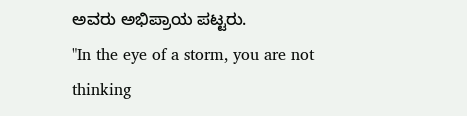ಅವರು ಅಭಿಪ್ರಾಯ ಪಟ್ಟರು.
"In the eye of a storm, you are not thinking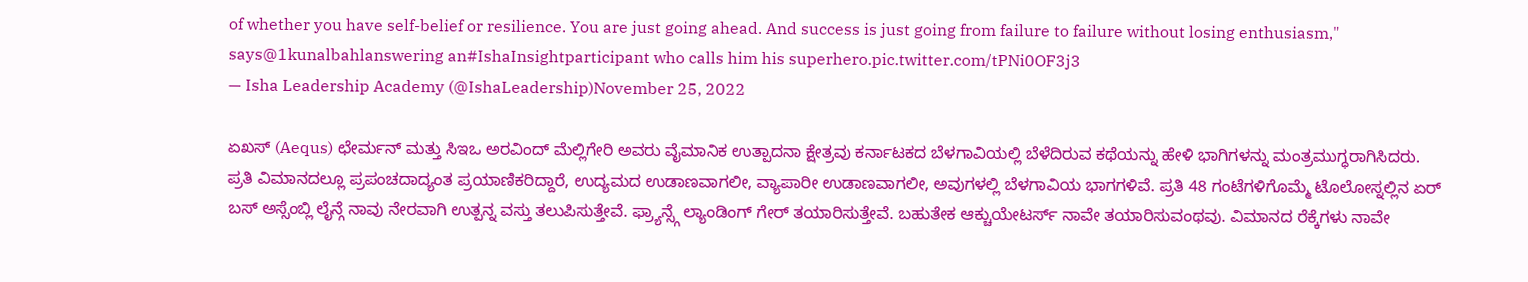of whether you have self-belief or resilience. You are just going ahead. And success is just going from failure to failure without losing enthusiasm," says@1kunalbahlanswering an#IshaInsightparticipant who calls him his superhero.pic.twitter.com/tPNi0OF3j3
— Isha Leadership Academy (@IshaLeadership)November 25, 2022

ಏಖಸ್ (Aequs) ಛೇರ್ಮನ್ ಮತ್ತು ಸಿಇಒ ಅರವಿಂದ್ ಮೆಲ್ಲಿಗೇರಿ ಅವರು ವೈಮಾನಿಕ ಉತ್ಪಾದನಾ ಕ್ಷೇತ್ರವು ಕರ್ನಾಟಕದ ಬೆಳಗಾವಿಯಲ್ಲಿ ಬೆಳೆದಿರುವ ಕಥೆಯನ್ನು ಹೇಳಿ ಭಾಗಿಗಳನ್ನು ಮಂತ್ರಮುಗ್ಧರಾಗಿಸಿದರು.
ಪ್ರತಿ ವಿಮಾನದಲ್ಲೂ ಪ್ರಪಂಚದಾದ್ಯಂತ ಪ್ರಯಾಣಿಕರಿದ್ದಾರೆ, ಉದ್ಯಮದ ಉಡಾಣವಾಗಲೀ, ವ್ಯಾಪಾರೀ ಉಡಾಣವಾಗಲೀ, ಅವುಗಳಲ್ಲಿ ಬೆಳಗಾವಿಯ ಭಾಗಗಳಿವೆ. ಪ್ರತಿ 48 ಗಂಟೆಗಳಿಗೊಮ್ಮೆ ಟೊಲೋಸ್ನಲ್ಲಿನ ಏರ್ ಬಸ್ ಅಸ್ಸೆಂಬ್ಲಿ ಲೈನ್ಗೆ ನಾವು ನೇರವಾಗಿ ಉತ್ಪನ್ನ ವಸ್ತು ತಲುಪಿಸುತ್ತೇವೆ. ಫ್ರ್ಯಾನ್ಸ್ಗೆ ಲ್ಯಾಂಡಿಂಗ್ ಗೇರ್ ತಯಾರಿಸುತ್ತೇವೆ. ಬಹುತೇಕ ಆಕ್ಚುಯೇಟರ್ಸ್ ನಾವೇ ತಯಾರಿಸುವಂಥವು. ವಿಮಾನದ ರೆಕ್ಕೆಗಳು ನಾವೇ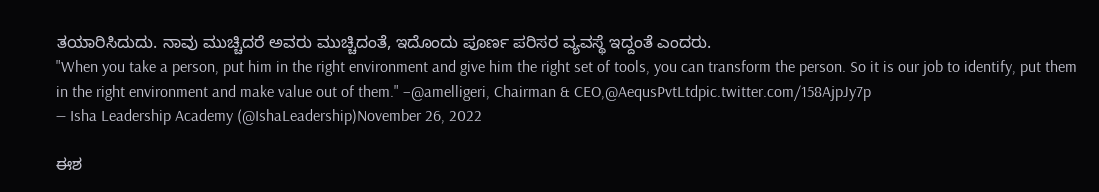ತಯಾರಿಸಿದುದು. ನಾವು ಮುಚ್ಚಿದರೆ ಅವರು ಮುಚ್ಚಿದಂತೆ, ಇದೊಂದು ಪೂರ್ಣ ಪರಿಸರ ವ್ಯವಸ್ಥೆ ಇದ್ದಂತೆ ಎಂದರು.
"When you take a person, put him in the right environment and give him the right set of tools, you can transform the person. So it is our job to identify, put them in the right environment and make value out of them." –@amelligeri, Chairman & CEO,@AequsPvtLtdpic.twitter.com/158AjpJy7p
— Isha Leadership Academy (@IshaLeadership)November 26, 2022

ಈಶ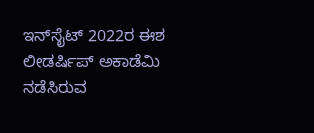ಇನ್‍ಸೈಟ್ 2022ರ ಈಶ ಲೀಡರ್ಷಿಪ್ ಅಕಾಡೆಮಿ ನಡೆಸಿರುವ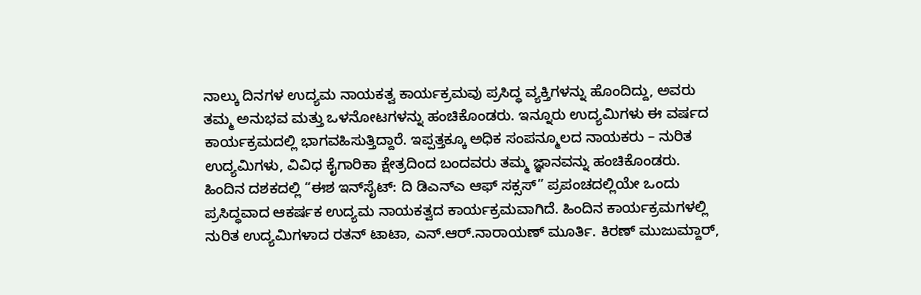ನಾಲ್ಕು ದಿನಗಳ ಉದ್ಯಮ ನಾಯಕತ್ವ ಕಾರ್ಯಕ್ರಮವು ಪ್ರಸಿದ್ಧ ವ್ಯಕ್ತಿಗಳನ್ನು ಹೊಂದಿದ್ದು, ಅವರು ತಮ್ಮ ಅನುಭವ ಮತ್ತು ಒಳನೋಟಗಳನ್ನು ಹಂಚಿಕೊಂಡರು. ಇನ್ನೂರು ಉದ್ಯಮಿಗಳು ಈ ವರ್ಷದ ಕಾರ್ಯಕ್ರಮದಲ್ಲಿ ಭಾಗವಹಿಸುತ್ತಿದ್ದಾರೆ. ಇಪ್ಪತ್ತಕ್ಕೂ ಅಧಿಕ ಸಂಪನ್ಮೂಲದ ನಾಯಕರು – ನುರಿತ ಉದ್ಯಮಿಗಳು, ವಿವಿಧ ಕೈಗಾರಿಕಾ ಕ್ಷೇತ್ರದಿಂದ ಬಂದವರು ತಮ್ಮ ಜ್ಞಾನವನ್ನು ಹಂಚಿಕೊಂಡರು.
ಹಿಂದಿನ ದಶಕದಲ್ಲಿ “ಈಶ ಇನ್‍ಸೈಟ್: ದಿ ಡಿಎನ್‍ಎ ಆಫ್ ಸಕ್ಸಸ್” ಪ್ರಪಂಚದಲ್ಲಿಯೇ ಒಂದು ಪ್ರಸಿದ್ಧವಾದ ಆಕರ್ಷಕ ಉದ್ಯಮ ನಾಯಕತ್ವದ ಕಾರ್ಯಕ್ರಮವಾಗಿದೆ. ಹಿಂದಿನ ಕಾರ್ಯಕ್ರಮಗಳಲ್ಲಿ ನುರಿತ ಉದ್ಯಮಿಗಳಾದ ರತನ್ ಟಾಟಾ, ಎನ್.ಆರ್.ನಾರಾಯಣ್ ಮೂರ್ತಿ. ಕಿರಣ್ ಮುಜುಮ್ದಾರ್,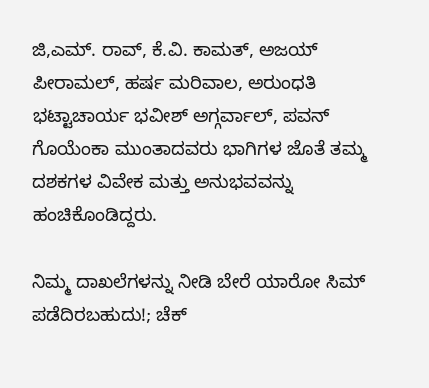ಜಿ,ಎಮ್. ರಾವ್, ಕೆ.ವಿ. ಕಾಮತ್, ಅಜಯ್ ಪೀರಾಮಲ್, ಹರ್ಷ ಮರಿವಾಲ, ಅರುಂಧತಿ ಭಟ್ಟಾಚಾರ್ಯ ಭವೀಶ್ ಅಗ್ಗರ್ವಾಲ್, ಪವನ್ ಗೊಯೆಂಕಾ ಮುಂತಾದವರು ಭಾಗಿಗಳ ಜೊತೆ ತಮ್ಮ ದಶಕಗಳ ವಿವೇಕ ಮತ್ತು ಅನುಭವವನ್ನು ಹಂಚಿಕೊಂಡಿದ್ದರು.

ನಿಮ್ಮ ದಾಖಲೆಗಳನ್ನು ನೀಡಿ ಬೇರೆ ಯಾರೋ ಸಿಮ್ ಪಡೆದಿರಬಹುದು!; ಚೆಕ್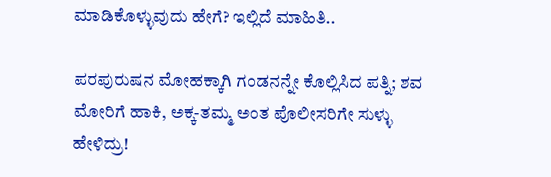ಮಾಡಿಕೊಳ್ಳುವುದು ಹೇಗೆ? ಇಲ್ಲಿದೆ ಮಾಹಿತಿ..

ಪರಪುರುಷನ ಮೋಹಕ್ಕಾಗಿ ಗಂಡನನ್ನೇ ಕೊಲ್ಲಿಸಿದ ಪತ್ನಿ; ಶವ ಮೋರಿಗೆ ಹಾಕಿ, ಅಕ್ಕ-ತಮ್ಮ ಅಂತ ಪೊಲೀಸರಿಗೇ ಸುಳ್ಳು ಹೇಳಿದ್ರು!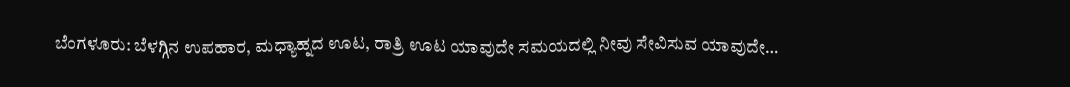ಬೆಂಗಳೂರು: ಬೆಳಗ್ಗಿನ ಉಪಹಾರ, ಮಧ್ಯಾಹ್ನದ ಊಟ, ರಾತ್ರಿ ಊಟ ಯಾವುದೇ ಸಮಯದಲ್ಲಿ ನೀವು ಸೇವಿಸುವ ಯಾವುದೇ…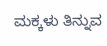ಮಕ್ಕಳು ತಿನ್ನುವ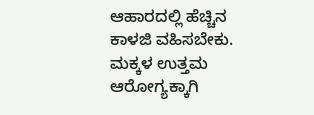ಆಹಾರದಲ್ಲಿ ಹೆಚ್ಚಿನ ಕಾಳಜಿ ವಹಿಸಬೇಕು. ಮಕ್ಕಳ ಉತ್ತಮ ಆರೋಗ್ಯಕ್ಕಾಗಿ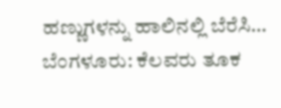ಹಣ್ಣುಗಳನ್ನು ಹಾಲಿನಲ್ಲಿ ಬೆರೆಸಿ…
ಬೆಂಗಳೂರು: ಕೆಲವರು ತೂಕ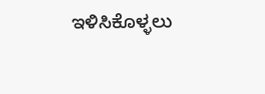ಇಳಿಸಿಕೊಳ್ಳಲು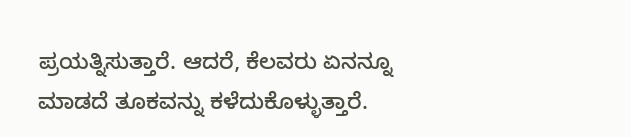ಪ್ರಯತ್ನಿಸುತ್ತಾರೆ. ಆದರೆ, ಕೆಲವರು ಏನನ್ನೂ ಮಾಡದೆ ತೂಕವನ್ನು ಕಳೆದುಕೊಳ್ಳುತ್ತಾರೆ.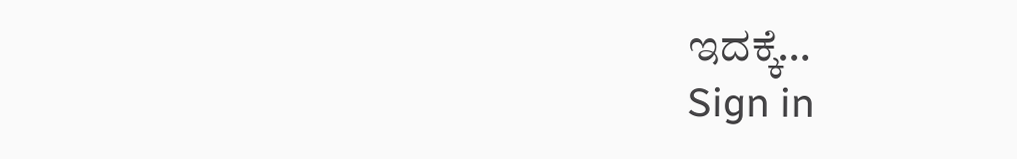ಇದಕ್ಕೆ…
Sign in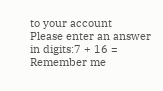to your account
Please enter an answer in digits:7 + 16 =
Remember me